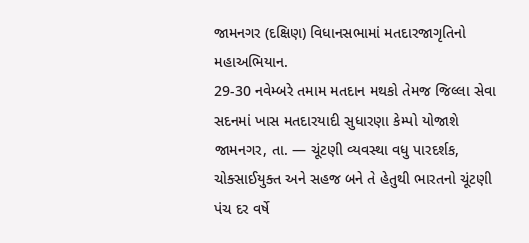જામનગર (દક્ષિણ) વિધાનસભામાં મતદારજાગૃતિનો મહાઅભિયાન.
29-30 નવેમ્બરે તમામ મતદાન મથકો તેમજ જિલ્લા સેવા સદનમાં ખાસ મતદારયાદી સુધારણા કેમ્પો યોજાશે જામનગર, તા. — ચૂંટણી વ્યવસ્થા વધુ પારદર્શક, ચોક્સાઈયુક્ત અને સહજ બને તે હેતુથી ભારતનો ચૂંટણી પંચ દર વર્ષે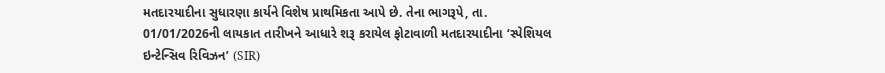મતદારયાદીના સુધારણા કાર્યને વિશેષ પ્રાથમિકતા આપે છે. તેના ભાગરૂપે, તા. 01/01/2026ની લાયકાત તારીખને આધારે શરૂ કરાયેલ ફોટાવાળી મતદારયાદીના ‘સ્પેશિયલ ઇન્ટેન્સિવ રિવિઝન’ (SIR)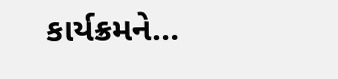કાર્યક્રમને…